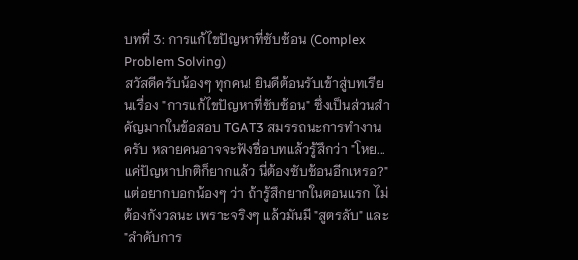บทที่ 3: การแก้ไขปัญหาที่ซับซ้อน (Complex Problem Solving)
สวัสดีครับน้องๆ ทุกคน! ยินดีต้อนรับเข้าสู่บทเรียนเรื่อง "การแก้ไขปัญหาที่ซับซ้อน" ซึ่งเป็นส่วนสำคัญมากในข้อสอบ TGAT3 สมรรถนะการทำงาน ครับ หลายคนอาจจะฟังชื่อบทแล้วรู้สึกว่า "โหย... แค่ปัญหาปกติก็ยากแล้ว นี่ต้องซับซ้อนอีกเหรอ?" แต่อยากบอกน้องๆ ว่า ถ้ารู้สึกยากในตอนแรก ไม่ต้องกังวลนะ เพราะจริงๆ แล้วมันมี "สูตรลับ" และ "ลำดับการ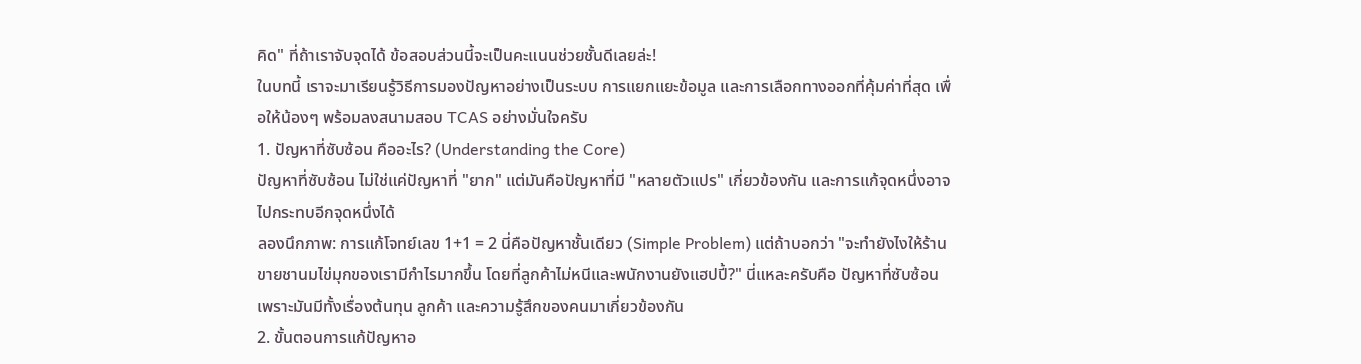คิด" ที่ถ้าเราจับจุดได้ ข้อสอบส่วนนี้จะเป็นคะแนนช่วยชั้นดีเลยล่ะ!
ในบทนี้ เราจะมาเรียนรู้วิธีการมองปัญหาอย่างเป็นระบบ การแยกแยะข้อมูล และการเลือกทางออกที่คุ้มค่าที่สุด เพื่อให้น้องๆ พร้อมลงสนามสอบ TCAS อย่างมั่นใจครับ
1. ปัญหาที่ซับซ้อน คืออะไร? (Understanding the Core)
ปัญหาที่ซับซ้อน ไม่ใช่แค่ปัญหาที่ "ยาก" แต่มันคือปัญหาที่มี "หลายตัวแปร" เกี่ยวข้องกัน และการแก้จุดหนึ่งอาจไปกระทบอีกจุดหนึ่งได้
ลองนึกภาพ: การแก้โจทย์เลข 1+1 = 2 นี่คือปัญหาชั้นเดียว (Simple Problem) แต่ถ้าบอกว่า "จะทำยังไงให้ร้านขายชานมไข่มุกของเรามีกำไรมากขึ้น โดยที่ลูกค้าไม่หนีและพนักงานยังแฮปปี้?" นี่แหละครับคือ ปัญหาที่ซับซ้อน เพราะมันมีทั้งเรื่องต้นทุน ลูกค้า และความรู้สึกของคนมาเกี่ยวข้องกัน
2. ขั้นตอนการแก้ปัญหาอ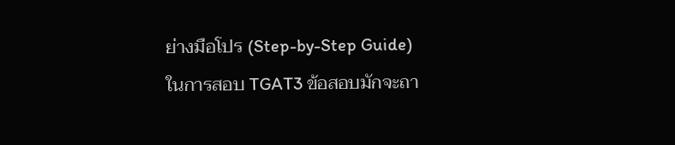ย่างมือโปร (Step-by-Step Guide)
ในการสอบ TGAT3 ข้อสอบมักจะถา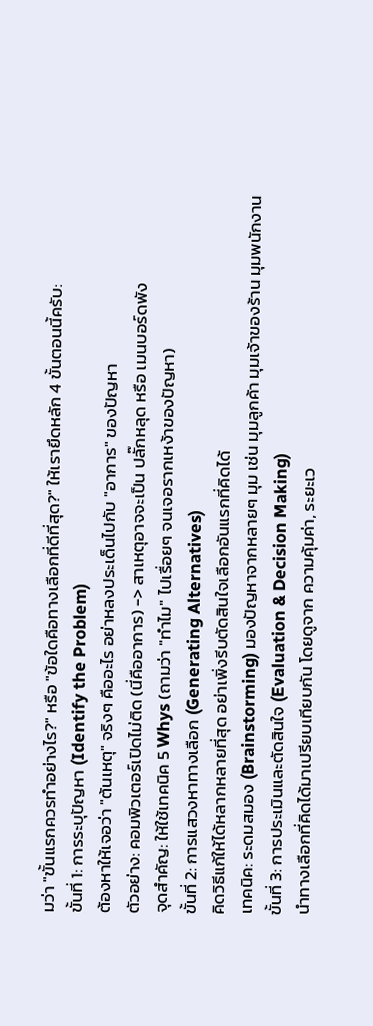มว่า "ขั้นแรกควรทำอย่างไร?" หรือ "ข้อใดคือทางเลือกที่ดีที่สุด?" ให้เรายึดหลัก 4 ขั้นตอนนี้ครับ:
ขั้นที่ 1: การระบุปัญหา (Identify the Problem)
ต้องหาให้เจอว่า "ต้นเหตุ" จริงๆ คืออะไร อย่าหลงประเด็นไปกับ "อาการ" ของปัญหา
ตัวอย่าง: คอมพิวเตอร์เปิดไม่ติด (นี่คืออาการ) -> สาเหตุอาจจะเป็น ปลั๊กหลุด หรือ เมนบอร์ดพัง
จุดสำคัญ: ให้ใช้เทคนิค 5 Whys (ถามว่า "ทำไม" ไปเรื่อยๆ จนเจอรากเหง้าของปัญหา)
ขั้นที่ 2: การแสวงหาทางเลือก (Generating Alternatives)
คิดวิธีแก้ให้ได้หลากหลายที่สุด อย่าเพิ่งรีบตัดสินใจเลือกอันแรกที่คิดได้
เทคนิค: ระดมสมอง (Brainstorming) มองปัญหาจากหลายๆ มุม เช่น มุมลูกค้า มุมเจ้าของร้าน มุมพนักงาน
ขั้นที่ 3: การประเมินและตัดสินใจ (Evaluation & Decision Making)
นำทางเลือกที่คิดได้มาเปรียบเทียบกัน โดยดูจาก ความคุ้มค่า, ระยะเว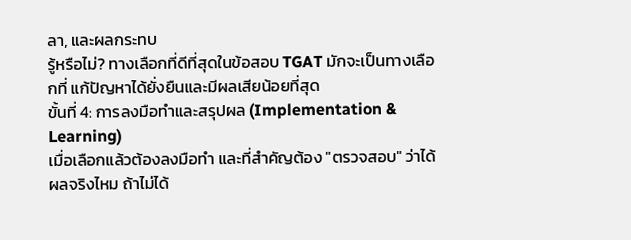ลา, และผลกระทบ
รู้หรือไม่? ทางเลือกที่ดีที่สุดในข้อสอบ TGAT มักจะเป็นทางเลือกที่ แก้ปัญหาได้ยั่งยืนและมีผลเสียน้อยที่สุด
ขั้นที่ 4: การลงมือทำและสรุปผล (Implementation & Learning)
เมื่อเลือกแล้วต้องลงมือทำ และที่สำคัญต้อง "ตรวจสอบ" ว่าได้ผลจริงไหม ถ้าไม่ได้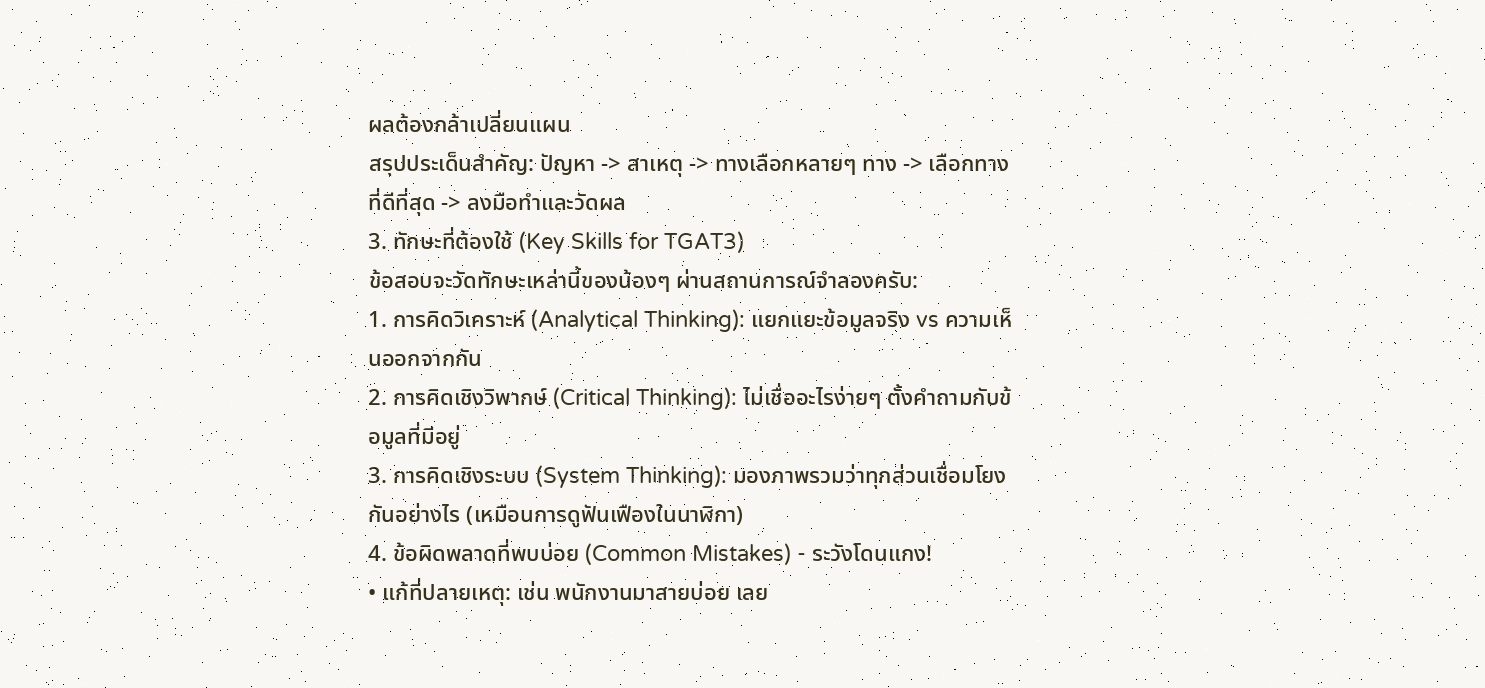ผลต้องกล้าเปลี่ยนแผน
สรุปประเด็นสำคัญ: ปัญหา -> สาเหตุ -> ทางเลือกหลายๆ ทาง -> เลือกทางที่ดีที่สุด -> ลงมือทำและวัดผล
3. ทักษะที่ต้องใช้ (Key Skills for TGAT3)
ข้อสอบจะวัดทักษะเหล่านี้ของน้องๆ ผ่านสถานการณ์จำลองครับ:
1. การคิดวิเคราะห์ (Analytical Thinking): แยกแยะข้อมูลจริง vs ความเห็นออกจากกัน
2. การคิดเชิงวิพากษ์ (Critical Thinking): ไม่เชื่ออะไรง่ายๆ ตั้งคำถามกับข้อมูลที่มีอยู่
3. การคิดเชิงระบบ (System Thinking): มองภาพรวมว่าทุกส่วนเชื่อมโยงกันอย่างไร (เหมือนการดูฟันเฟืองในนาฬิกา)
4. ข้อผิดพลาดที่พบบ่อย (Common Mistakes) - ระวังโดนแกง!
• แก้ที่ปลายเหตุ: เช่น พนักงานมาสายบ่อย เลย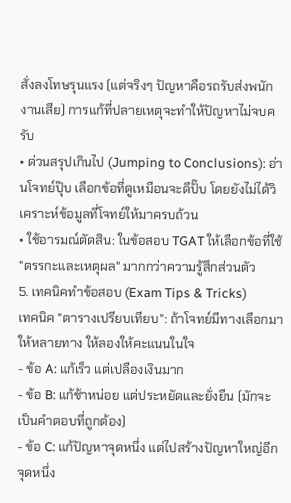สั่งลงโทษรุนแรง (แต่จริงๆ ปัญหาคือรถรับส่งพนักงานเสีย) การแก้ที่ปลายเหตุจะทำให้ปัญหาไม่จบครับ
• ด่วนสรุปเกินไป (Jumping to Conclusions): อ่านโจทย์ปุ๊บ เลือกข้อที่ดูเหมือนจะดีปั๊บ โดยยังไม่ได้วิเคราะห์ข้อมูลที่โจทย์ให้มาครบถ้วน
• ใช้อารมณ์ตัดสิน: ในข้อสอบ TGAT ให้เลือกข้อที่ใช้ "ตรรกะและเหตุผล" มากกว่าความรู้สึกส่วนตัว
5. เทคนิคทำข้อสอบ (Exam Tips & Tricks)
เทคนิค "ตารางเปรียบเทียบ": ถ้าโจทย์มีทางเลือกมาให้หลายทาง ให้ลองให้คะแนนในใจ
- ข้อ A: แก้เร็ว แต่เปลืองเงินมาก
- ข้อ B: แก้ช้าหน่อย แต่ประหยัดและยั่งยืน (มักจะเป็นคำตอบที่ถูกต้อง)
- ข้อ C: แก้ปัญหาจุดหนึ่ง แต่ไปสร้างปัญหาใหญ่อีกจุดหนึ่ง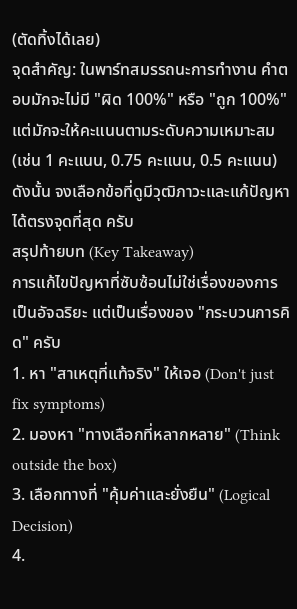(ตัดทิ้งได้เลย)
จุดสำคัญ: ในพาร์ทสมรรถนะการทำงาน คำตอบมักจะไม่มี "ผิด 100%" หรือ "ถูก 100%" แต่มักจะให้คะแนนตามระดับความเหมาะสม (เช่น 1 คะแนน, 0.75 คะแนน, 0.5 คะแนน) ดังนั้น จงเลือกข้อที่ดูมีวุฒิภาวะและแก้ปัญหาได้ตรงจุดที่สุด ครับ
สรุปท้ายบท (Key Takeaway)
การแก้ไขปัญหาที่ซับซ้อนไม่ใช่เรื่องของการเป็นอัจฉริยะ แต่เป็นเรื่องของ "กระบวนการคิด" ครับ
1. หา "สาเหตุที่แท้จริง" ให้เจอ (Don't just fix symptoms)
2. มองหา "ทางเลือกที่หลากหลาย" (Think outside the box)
3. เลือกทางที่ "คุ้มค่าและยั่งยืน" (Logical Decision)
4.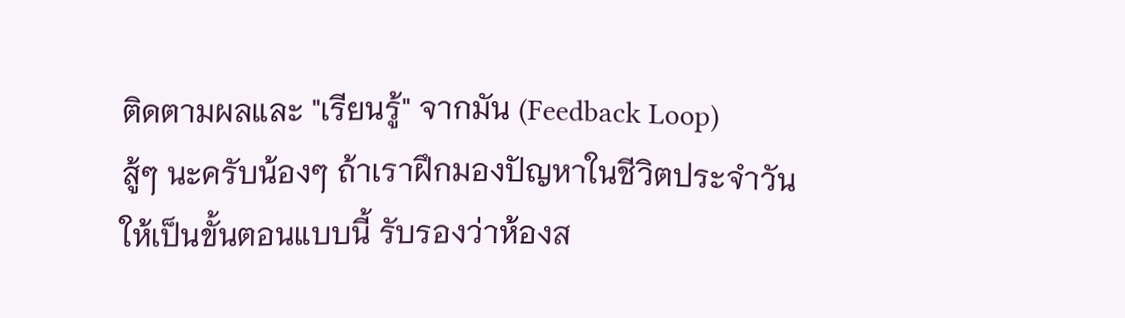ติดตามผลและ "เรียนรู้" จากมัน (Feedback Loop)
สู้ๆ นะครับน้องๆ ถ้าเราฝึกมองปัญหาในชีวิตประจำวันให้เป็นขั้นตอนแบบนี้ รับรองว่าห้องส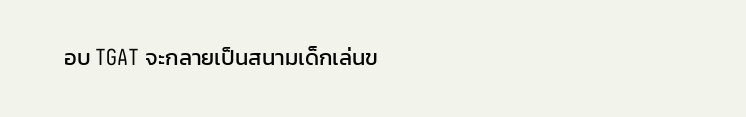อบ TGAT จะกลายเป็นสนามเด็กเล่นข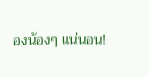องน้องๆ แน่นอน!